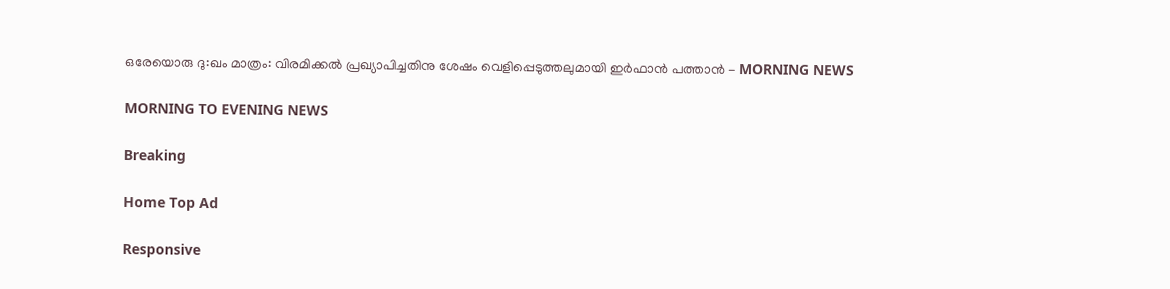ഒരേയൊരു ദു:ഖം മാത്രം: വിരമിക്കല്‍ പ്രഖ്യാപിച്ചതിനു ശേഷം വെളിപ്പെടുത്തലുമായി ഇര്‍ഫാന്‍ പത്താന്‍ - MORNING NEWS

MORNING TO EVENING NEWS

Breaking

Home Top Ad

Responsive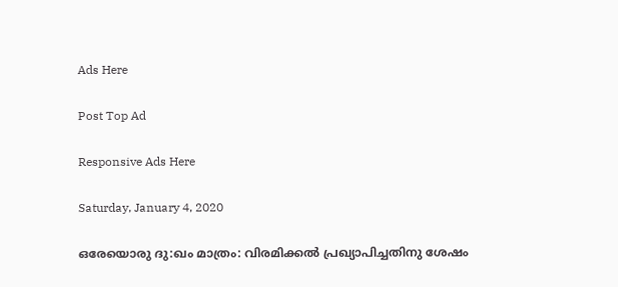Ads Here

Post Top Ad

Responsive Ads Here

Saturday, January 4, 2020

ഒരേയൊരു ദു:ഖം മാത്രം: വിരമിക്കല്‍ പ്രഖ്യാപിച്ചതിനു ശേഷം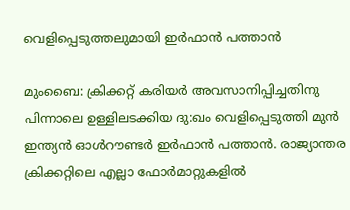വെളിപ്പെടുത്തലുമായി ഇര്‍ഫാന്‍ പത്താന്‍

മുംബൈ: ക്രിക്കറ്റ് കരിയര്‍ അവസാനിപ്പിച്ചതിനു പിന്നാലെ ഉള്ളിലടക്കിയ ദു:ഖം വെളിപ്പെടുത്തി മുന്‍ ഇന്ത്യന്‍ ഓള്‍റൗണ്ടര്‍ ഇര്‍ഫാന്‍ പത്താന്‍. രാജ്യാന്തര ക്രിക്കറ്റിലെ എല്ലാ ഫോര്‍മാറ്റുകളില്‍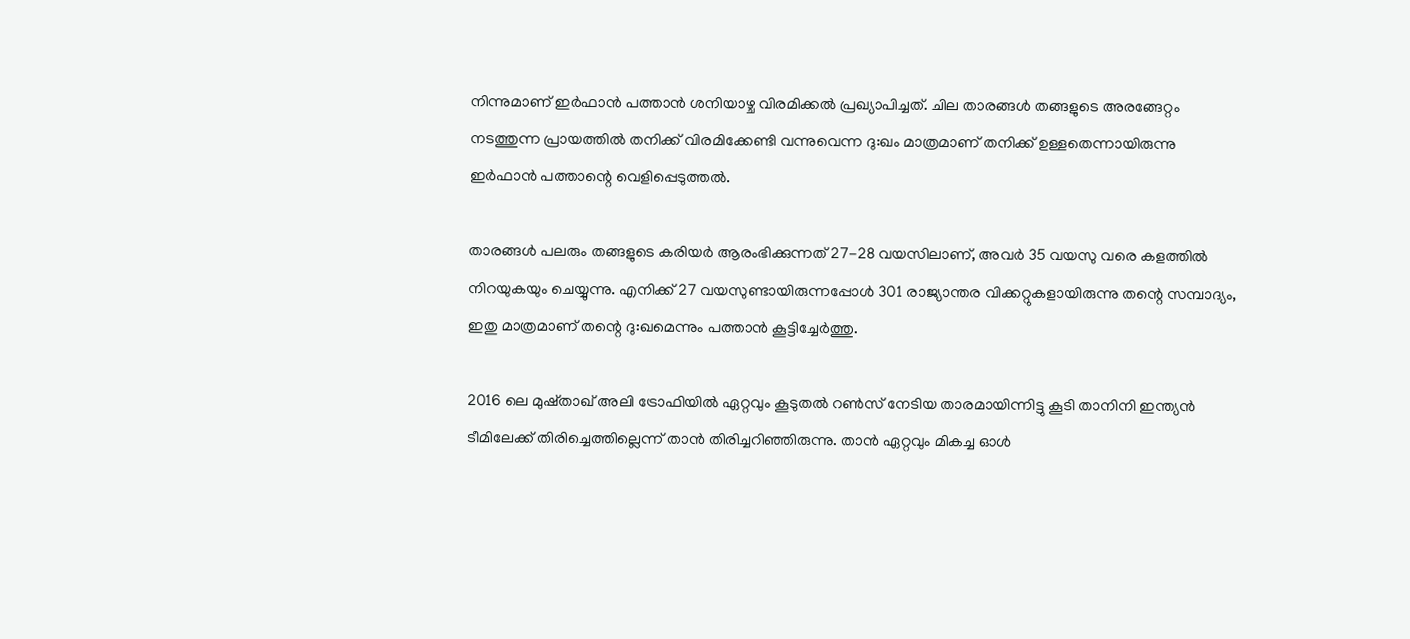നിന്നുമാണ് ഇര്‍ഫാന്‍ പത്താന്‍ ശനിയാഴ്ച വിരമിക്കല്‍ പ്രഖ്യാപിച്ചത്. ചില താരങ്ങള്‍ തങ്ങളുടെ അരങ്ങേറ്റം നടത്തുന്ന പ്രായത്തില്‍ തനിക്ക് വിരമിക്കേണ്ടി വന്നുവെന്ന ദു:ഖം മാത്രമാണ് തനിക്ക് ഉള്ളതെന്നായിരുന്നു ഇര്‍ഫാന്‍ പത്താന്റെ വെളിപ്പെടുത്തല്‍.

താരങ്ങള്‍ പലരും തങ്ങളുടെ കരിയര്‍ ആരംഭിക്കുന്നത് 27-28 വയസിലാണ്, അവര്‍ 35 വയസു വരെ കളത്തില്‍ നിറയുകയും ചെയ്യുന്നു. എനിക്ക് 27 വയസുണ്ടായിരുന്നപ്പോള്‍ 301 രാജ്യാന്തര വിക്കറ്റുകളായിരുന്നു തന്റെ സമ്പാദ്യം, ഇതു മാത്രമാണ് തന്റെ ദു:ഖമെന്നും പത്താന്‍ കൂട്ടിച്ചേര്‍ത്തു.

2016 ലെ മുഷ്താഖ് അലി ട്രോഫിയില്‍ ഏറ്റവും കൂടുതല്‍ റണ്‍സ് നേടിയ താരമായിന്നിട്ടു കൂടി താനിനി ഇന്ത്യന്‍ ടീമിലേക്ക് തിരിച്ചെത്തില്ലെന്ന് താന്‍ തിരിച്ചറിഞ്ഞിരുന്നു. താന്‍ ഏറ്റവും മികച്ച ഓള്‍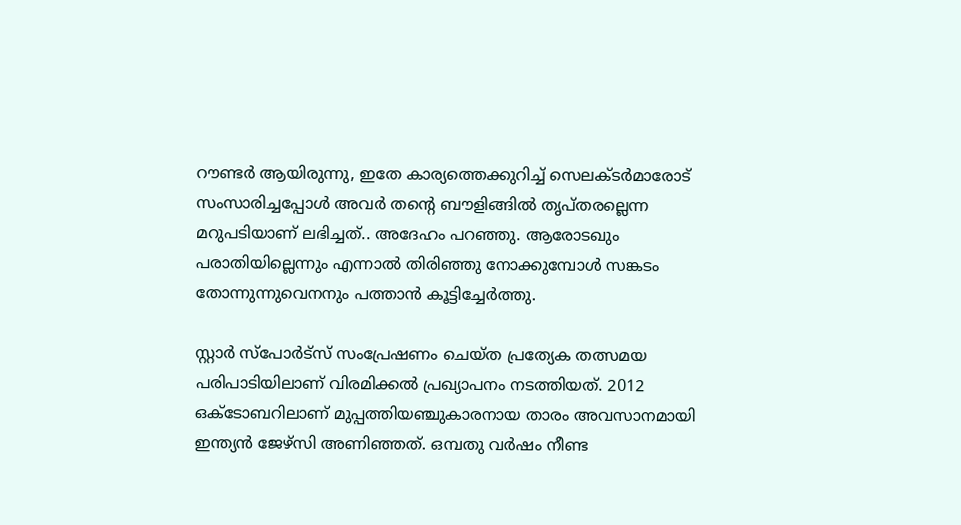റൗണ്ടര്‍ ആയിരുന്നു, ഇതേ കാര്യത്തെക്കുറിച്ച് സെലക്ടര്‍മാരോട് സംസാരിച്ചപ്പോള്‍ അവര്‍ തന്റെ ബൗളിങ്ങില്‍ തൃപ്തരല്ലെന്ന മറുപടിയാണ് ലഭിച്ചത്.. അദേഹം പറഞ്ഞു. ആരോടഖും പരാതിയില്ലെന്നും എന്നാല്‍ തിരിഞ്ഞു നോക്കുമ്പോള്‍ സങ്കടം തോന്നുന്നുവെനനും പത്താന്‍ കൂട്ടിച്ചേര്‍ത്തു.

സ്റ്റാര്‍ സ്‌പോര്‍ട്‌സ് സംപ്രേഷണം ചെയ്ത പ്രത്യേക തത്സമയ പരിപാടിയിലാണ് വിരമിക്കല്‍ പ്രഖ്യാപനം നടത്തിയത്. 2012 ഒക്‌ടോബറിലാണ് മുപ്പത്തിയഞ്ചുകാരനായ താരം അവസാനമായി ഇന്ത്യന്‍ ജേഴ്‌സി അണിഞ്ഞത്. ഒമ്പതു വര്‍ഷം നീണ്ട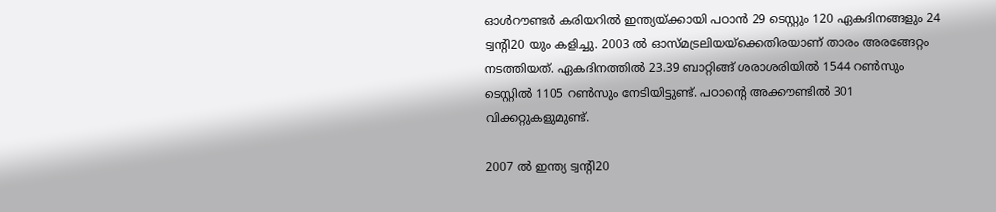ഓള്‍റൗണ്ടര്‍ കരിയറില്‍ ഇന്ത്യയ്ക്കായി പഠാന്‍ 29 ടെസ്റ്റും 120 ഏകദിനങ്ങളും 24 ട്വന്റി20 യും കളിച്ചു. 2003 ല്‍ ഓസ്മട്രലിയയ്‌ക്കെതിരയാണ് താരം അരങ്ങേറ്റം നടത്തിയത്. ഏകദിനത്തില്‍ 23.39 ബാറ്റിങ്ങ് ശരാശരിയില്‍ 1544 റണ്‍സും ടെസ്റ്റില്‍ 1105 റണ്‍സും നേടിയിട്ടുണ്ട്. പഠാന്റെ അക്കൗണ്ടില്‍ 301 വിക്കറ്റുകളുമുണ്ട്.

2007 ല്‍ ഇന്ത്യ ട്വന്റി20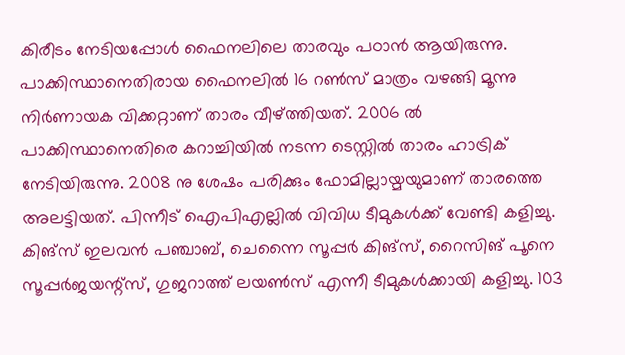കിരീടം നേടിയപ്പോള്‍ ഫൈനലിലെ താരവും പഠാന്‍ ആയിരുന്നു. പാക്കിസ്ഥാനെതിരായ ഫൈനലില്‍ 16 റണ്‍സ് മാത്രം വഴങ്ങി മൂന്നു നിര്‍ണായക വിക്കറ്റാണ് താരം വീഴ്ത്തിയത്. 2006 ല്‍ പാക്കിസ്ഥാനെതിരെ കറാച്ചിയില്‍ നടന്ന ടെസ്റ്റില്‍ താരം ഹാട്രിക് നേടിയിരുന്നു. 2008 നു ശേഷം പരിക്കും ഫോമില്ലായ്മയുമാണ് താരത്തെ അലട്ടിയത്. പിന്നീട് ഐപിഎല്ലില്‍ വിവിധ ടീമുകള്‍ക്ക് വേണ്ടി കളിച്ചു. കിങ്‌സ് ഇലവന്‍ പഞ്ചാബ്, ചെന്നൈ സൂപ്പര്‍ കിങ്‌സ്, റൈസിങ് പൂനെ സൂപ്പര്‍ജയന്റ്‌സ്, ഗുജറാത്ത് ലയണ്‍സ് എന്നീ ടീമുകള്‍ക്കായി കളിച്ചു. 103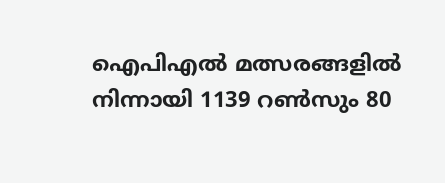ഐപിഎല്‍ മത്സരങ്ങളില്‍ നിന്നായി 1139 റണ്‍സും 80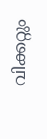വിക്കറ്റും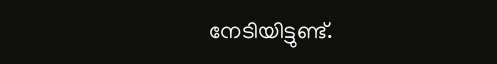നേടിയിട്ടുണ്ട്.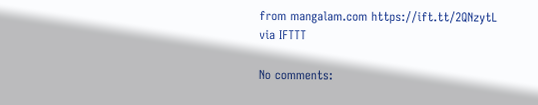from mangalam.com https://ift.tt/2QNzytL
via IFTTT

No comments: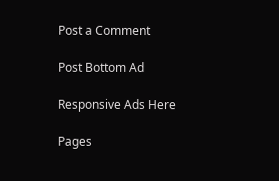Post a Comment

Post Bottom Ad

Responsive Ads Here

Pages